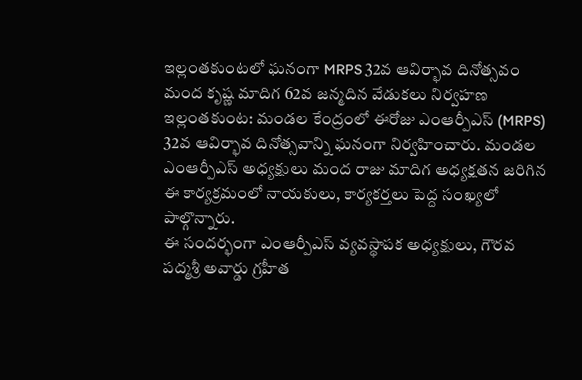ఇల్లంతకుంటలో ఘనంగా MRPS 32వ ఆవిర్భావ దినోత్సవం
మంద కృష్ణ మాదిగ 62వ జన్మదిన వేడుకలు నిర్వహణ
ఇల్లంతకుంట: మండల కేంద్రంలో ఈరోజు ఎంఆర్పీఎస్ (MRPS) 32వ ఆవిర్భావ దినోత్సవాన్ని ఘనంగా నిర్వహించారు. మండల ఎంఆర్పీఎస్ అధ్యక్షులు మంద రాజు మాదిగ అధ్యక్షతన జరిగిన ఈ కార్యక్రమంలో నాయకులు, కార్యకర్తలు పెద్ద సంఖ్యలో పాల్గొన్నారు.
ఈ సందర్భంగా ఎంఆర్పీఎస్ వ్యవస్థాపక అధ్యక్షులు, గౌరవ పద్మశ్రీ అవార్డు గ్రహీత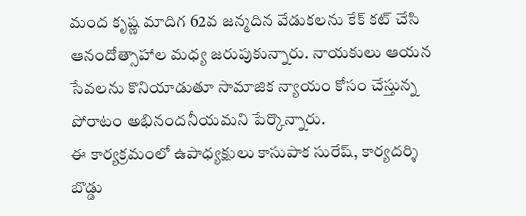మంద కృష్ణ మాదిగ 62వ జన్మదిన వేడుకలను కేక్ కట్ చేసి ఆనందోత్సాహాల మధ్య జరుపుకున్నారు. నాయకులు ఆయన సేవలను కొనియాడుతూ సామాజిక న్యాయం కోసం చేస్తున్న పోరాటం అభినందనీయమని పేర్కొన్నారు.
ఈ కార్యక్రమంలో ఉపాధ్యక్షులు కాసుపాక సురేష్, కార్యదర్శి బొడ్డు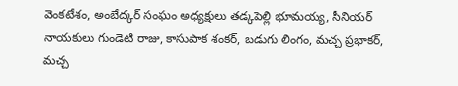వెంకటేశం, అంబేద్కర్ సంఘం అధ్యక్షులు తడ్కపెల్లి భూమయ్య, సీనియర్ నాయకులు గుండెటి రాజు, కాసుపాక శంకర్, బడుగు లింగం, మచ్చ ప్రభాకర్, మచ్చ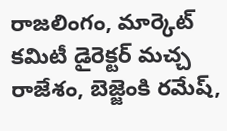రాజలింగం, మార్కెట్ కమిటీ డైరెక్టర్ మచ్చ రాజేశం, బెజ్జెంకి రమేష్,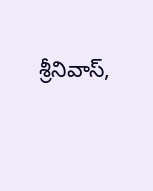శ్రీనివాస్,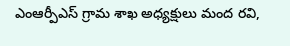ఎంఆర్పీఎస్ గ్రామ శాఖ అధ్యక్షులు మంద రవి,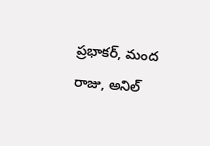ప్రభాకర్, మంద రాజు, అనిల్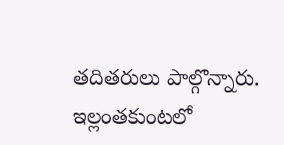తదితరులు పాల్గొన్నారు.
ఇల్లంతకుంటలో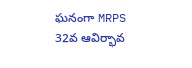ఘనంగా MRPS 32వ ఆవిర్భావ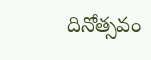దినోత్సవం